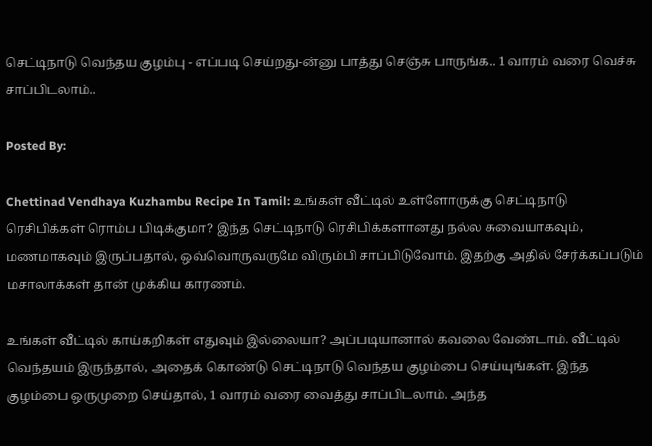செட்டிநாடு வெந்தய குழம்பு - எப்படி செய்றது-ன்னு பாத்து செஞ்சு பாருங்க.. 1 வாரம் வரை வெச்சு சாப்பிடலாம்..

Posted By:

Chettinad Vendhaya Kuzhambu Recipe In Tamil: உங்கள் வீட்டில் உள்ளோருக்கு செட்டிநாடு ரெசிபிக்கள் ரொம்ப பிடிக்குமா? இந்த செட்டிநாடு ரெசிபிக்களானது நல்ல சுவையாகவும், மணமாகவும் இருப்பதால், ஒவ்வொருவருமே விரும்பி சாப்பிடுவோம். இதற்கு அதில் சேர்க்கப்படும் மசாலாக்கள் தான் முக்கிய காரணம்.

உங்கள் வீட்டில் காய்கறிகள் எதுவும் இல்லையா? அப்படியானால் கவலை வேண்டாம். வீட்டில் வெந்தயம் இருந்தால், அதைக் கொண்டு செட்டிநாடு வெந்தய குழம்பை செய்யுங்கள். இந்த குழம்பை ஒருமுறை செய்தால், 1 வாரம் வரை வைத்து சாப்பிடலாம். அந்த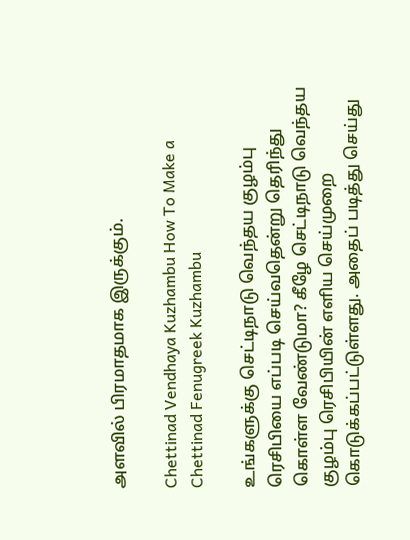அளவில் பிரமாதமாக இருக்கும்.

Chettinad Vendhaya Kuzhambu How To Make a Chettinad Fenugreek Kuzhambu

உங்களுக்கு செட்டிநாடு வெந்தய குழம்பு ரெசிபியை எப்படி செய்வதென்று தெரிந்து கொள்ள வேண்டுமா? கீழே செட்டிநாடு வெந்தய குழம்பு ரெசிபியின் எளிய செய்முறை கொடுக்கப்பட்டுள்ளது. அதைப் படித்து செய்து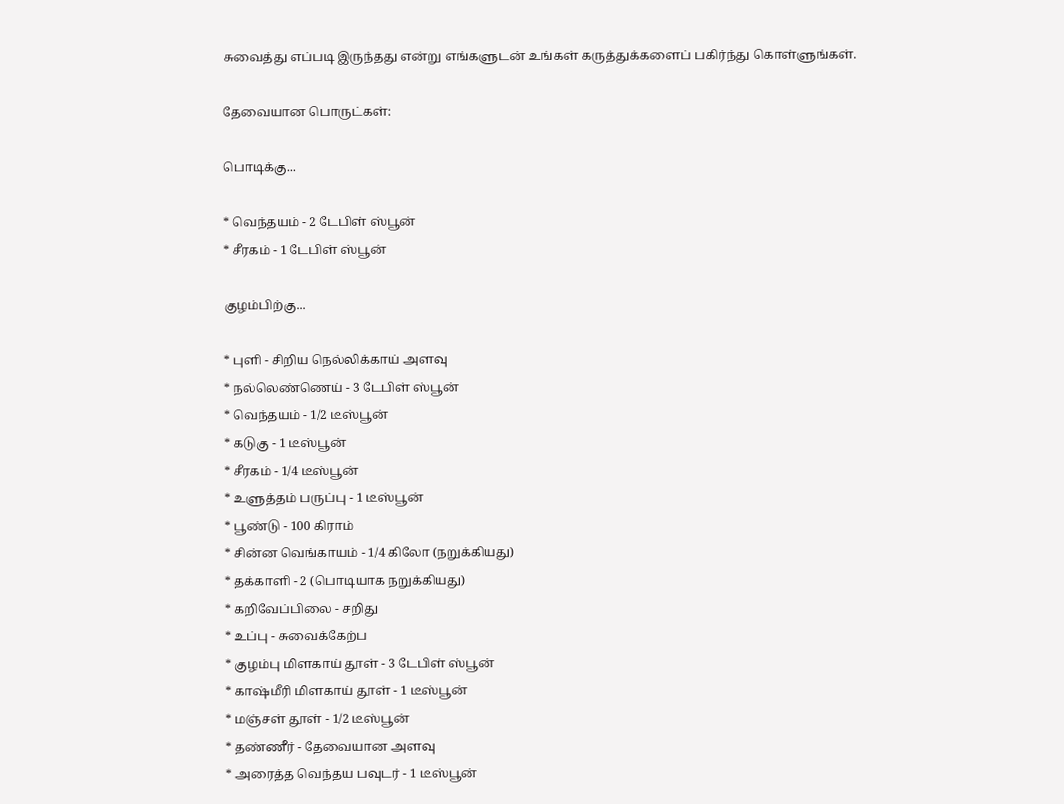சுவைத்து எப்படி இருந்தது என்று எங்களுடன் உங்கள் கருத்துக்களைப் பகிர்ந்து கொள்ளுங்கள்.

தேவையான பொருட்கள்:

பொடிக்கு...

* வெந்தயம் - 2 டேபிள் ஸ்பூன்
* சீரகம் - 1 டேபிள் ஸ்பூன்

குழம்பிற்கு...

* புளி - சிறிய நெல்லிக்காய் அளவு
* நல்லெண்ணெய் - 3 டேபிள் ஸ்பூன்
* வெந்தயம் - 1/2 டீஸ்பூன்
* கடுகு - 1 டீஸ்பூன்
* சீரகம் - 1/4 டீஸ்பூன்
* உளுத்தம் பருப்பு - 1 டீஸ்பூன்
* பூண்டு - 100 கிராம்
* சின்ன வெங்காயம் - 1/4 கிலோ (நறுக்கியது)
* தக்காளி - 2 (பொடியாக நறுக்கியது)
* கறிவேப்பிலை - சறிது
* உப்பு - சுவைக்கேற்ப
* குழம்பு மிளகாய் தூள் - 3 டேபிள் ஸ்பூன்
* காஷ்மீரி மிளகாய் தூள் - 1 டீஸ்பூன்
* மஞ்சள் தூள் - 1/2 டீஸ்பூன்
* தண்ணீர் - தேவையான அளவு
* அரைத்த வெந்தய பவுடர் - 1 டீஸ்பூன்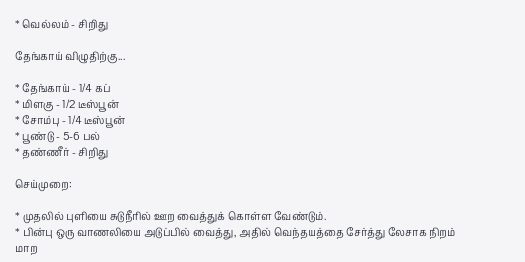* வெல்லம் - சிறிது

தேங்காய் விழுதிற்கு...

* தேங்காய் - 1/4 கப்
* மிளகு - 1/2 டீஸ்பூன்
* சோம்பு - 1/4 டீஸ்பூன்
* பூண்டு - 5-6 பல்
* தண்ணீர் - சிறிது

செய்முறை:

* முதலில் புளியை சுடுநீரில் ஊற வைத்துக் கொள்ள வேண்டும்.
* பின்பு ஒரு வாணலியை அடுப்பில் வைத்து, அதில் வெந்தயத்தை சேர்த்து லேசாக நிறம் மாற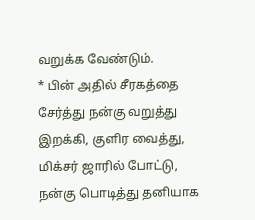வறுக்க வேண்டும்.
* பின் அதில் சீரகத்தை சேர்த்து நன்கு வறுத்து இறக்கி, குளிர வைத்து, மிக்சர் ஜாரில் போட்டு, நன்கு பொடித்து தனியாக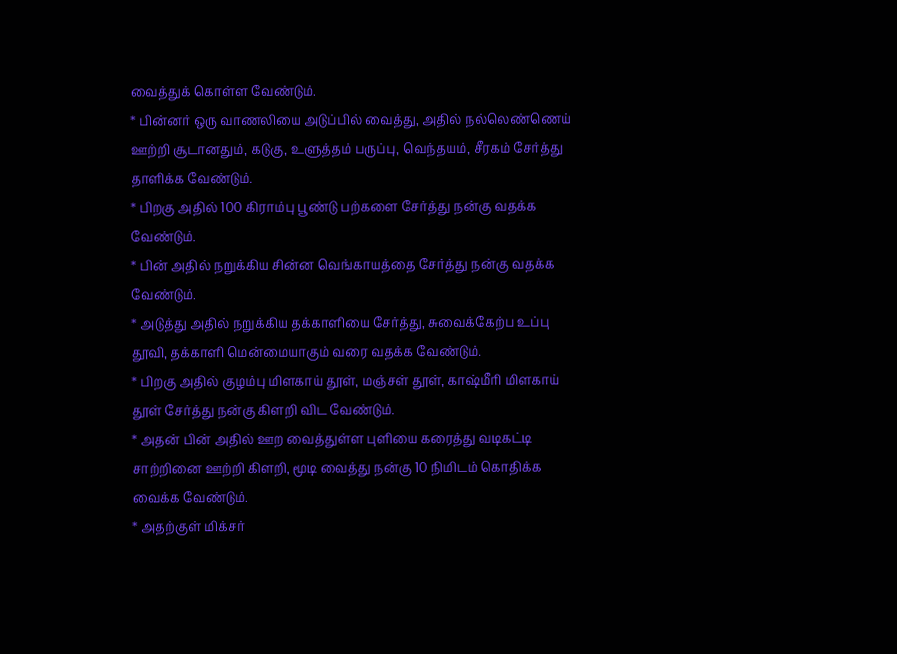வைத்துக் கொள்ள வேண்டும்.
* பின்னர் ஒரு வாணலியை அடுப்பில் வைத்து, அதில் நல்லெண்ணெய் ஊற்றி சூடானதும், கடுகு, உளுத்தம் பருப்பு, வெந்தயம், சீரகம் சேர்த்து தாளிக்க வேண்டும்.
* பிறகு அதில் 100 கிராம்பு பூண்டு பற்களை சேர்த்து நன்கு வதக்க வேண்டும்.
* பின் அதில் நறுக்கிய சின்ன வெங்காயத்தை சேர்த்து நன்கு வதக்க வேண்டும்.
* அடுத்து அதில் நறுக்கிய தக்காளியை சேர்த்து, சுவைக்கேற்ப உப்பு தூவி, தக்காளி மென்மையாகும் வரை வதக்க வேண்டும்.
* பிறகு அதில் குழம்பு மிளகாய் தூள், மஞ்சள் தூள், காஷ்மீரி மிளகாய் தூள் சேர்த்து நன்கு கிளறி விட வேண்டும்.
* அதன் பின் அதில் ஊற வைத்துள்ள புளியை கரைத்து வடிகட்டி சாற்றினை ஊற்றி கிளறி, மூடி வைத்து நன்கு 10 நிமிடம் கொதிக்க வைக்க வேண்டும்.
* அதற்குள் மிக்சர்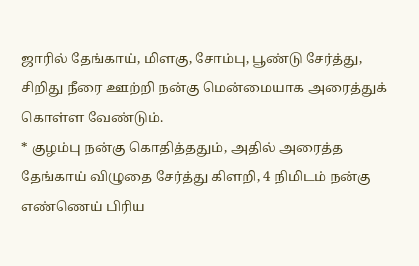ஜாரில் தேங்காய், மிளகு, சோம்பு, பூண்டு சேர்த்து, சிறிது நீரை ஊற்றி நன்கு மென்மையாக அரைத்துக் கொள்ள வேண்டும்.
* குழம்பு நன்கு கொதித்ததும், அதில் அரைத்த தேங்காய் விழுதை சேர்த்து கிளறி, 4 நிமிடம் நன்கு எண்ணெய் பிரிய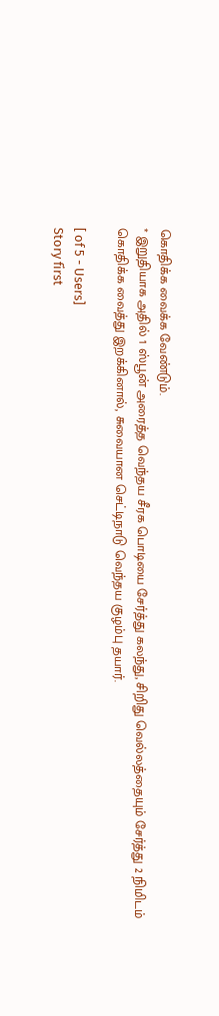கொதிக்க வைக்க வேண்டும்.
* இறுதியாக அதில் 1 ஸ்பூன் அரைத்த வெந்தய சீரக பொடியை சேர்த்து கலந்து, சிறிது வெல்லத்தையும் சேர்த்து 2 நிமிடம் கொதிக்க வைத்து இறக்கினால், சுவையான செட்டிநாடு வெந்தய குழம்பு தயார்.

[ of 5 - Users]
Story first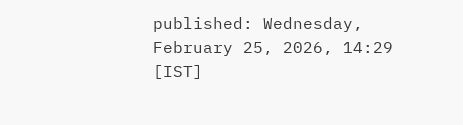published: Wednesday, February 25, 2026, 14:29 [IST]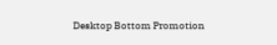Desktop Bottom Promotion